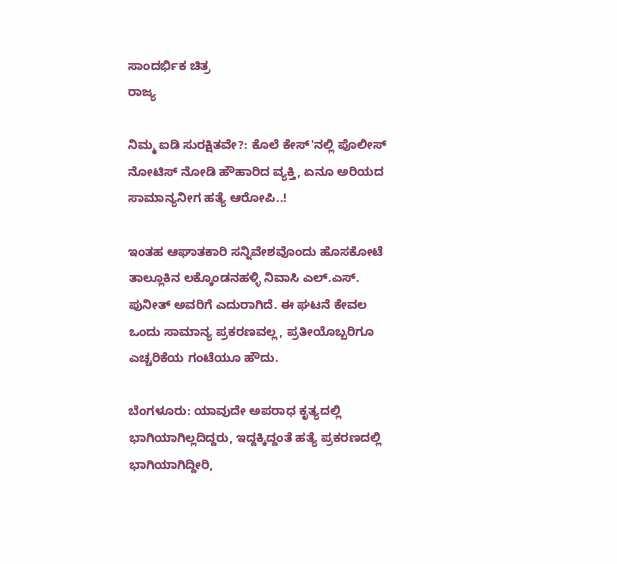ಸಾಂದರ್ಭಿಕ ಚಿತ್ರ
ರಾಜ್ಯ

ನಿಮ್ಮ ಐಡಿ ಸುರಕ್ಷಿತವೇ?: ಕೊಲೆ ಕೇಸ್'ನಲ್ಲಿ ಪೊಲೀಸ್ ನೋಟಿಸ್ ನೋಡಿ ಹೌಹಾರಿದ ವ್ಯಕ್ತಿ, ಏನೂ ಅರಿಯದ ಸಾಮಾನ್ಯನೀಗ ಹತ್ಯೆ ಆರೋಪಿ..!

ಇಂತಹ ಆಘಾತಕಾರಿ ಸನ್ನಿವೇಶವೊಂದು ಹೊಸಕೋಟೆ ತಾಲ್ಲೂಕಿನ ಲಕ್ಕೊಂಡನಹಳ್ಳಿ ನಿವಾಸಿ ಎಲ್.ಎಸ್. ಪುನೀತ್ ಅವರಿಗೆ ಎದುರಾಗಿದೆ. ಈ ಘಟನೆ ಕೇವಲ ಒಂದು ಸಾಮಾನ್ಯ ಪ್ರಕರಣವಲ್ಲ, ಪ್ರತೀಯೊಬ್ಬರಿಗೂ ಎಚ್ಚರಿಕೆಯ ಗಂಟೆಯೂ ಹೌದು.

ಬೆಂಗಳೂರು: ಯಾವುದೇ ಅಪರಾಧ ಕೃತ್ಯದಲ್ಲಿ ಭಾಗಿಯಾಗಿಲ್ಲದಿದ್ದರು, ಇದ್ದಕ್ಕಿದ್ದಂತೆ ಹತ್ಯೆ ಪ್ರಕರಣದಲ್ಲಿ ಭಾಗಿಯಾಗಿದ್ದೀರಿ,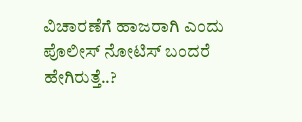ವಿಚಾರಣೆಗೆ ಹಾಜರಾಗಿ ಎಂದು ಪೊಲೀಸ್ ನೋಟಿಸ್ ಬಂದರೆ ಹೇಗಿರುತ್ತೆ..?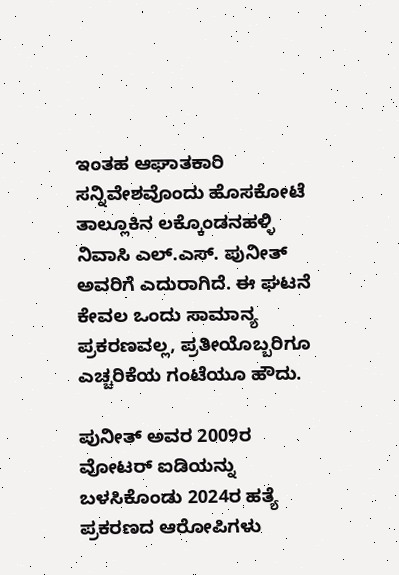ಇಂತಹ ಆಘಾತಕಾರಿ ಸನ್ನಿವೇಶವೊಂದು ಹೊಸಕೋಟೆ ತಾಲ್ಲೂಕಿನ ಲಕ್ಕೊಂಡನಹಳ್ಳಿ ನಿವಾಸಿ ಎಲ್.ಎಸ್. ಪುನೀತ್ ಅವರಿಗೆ ಎದುರಾಗಿದೆ. ಈ ಘಟನೆ ಕೇವಲ ಒಂದು ಸಾಮಾನ್ಯ ಪ್ರಕರಣವಲ್ಲ, ಪ್ರತೀಯೊಬ್ಬರಿಗೂ ಎಚ್ಚರಿಕೆಯ ಗಂಟೆಯೂ ಹೌದು.

ಪುನೀತ್ ಅವರ 2009ರ ವೋಟರ್ ಐಡಿಯನ್ನು ಬಳಸಿಕೊಂಡು 2024ರ ಹತ್ಯೆ ಪ್ರಕರಣದ ಆರೋಪಿಗಳು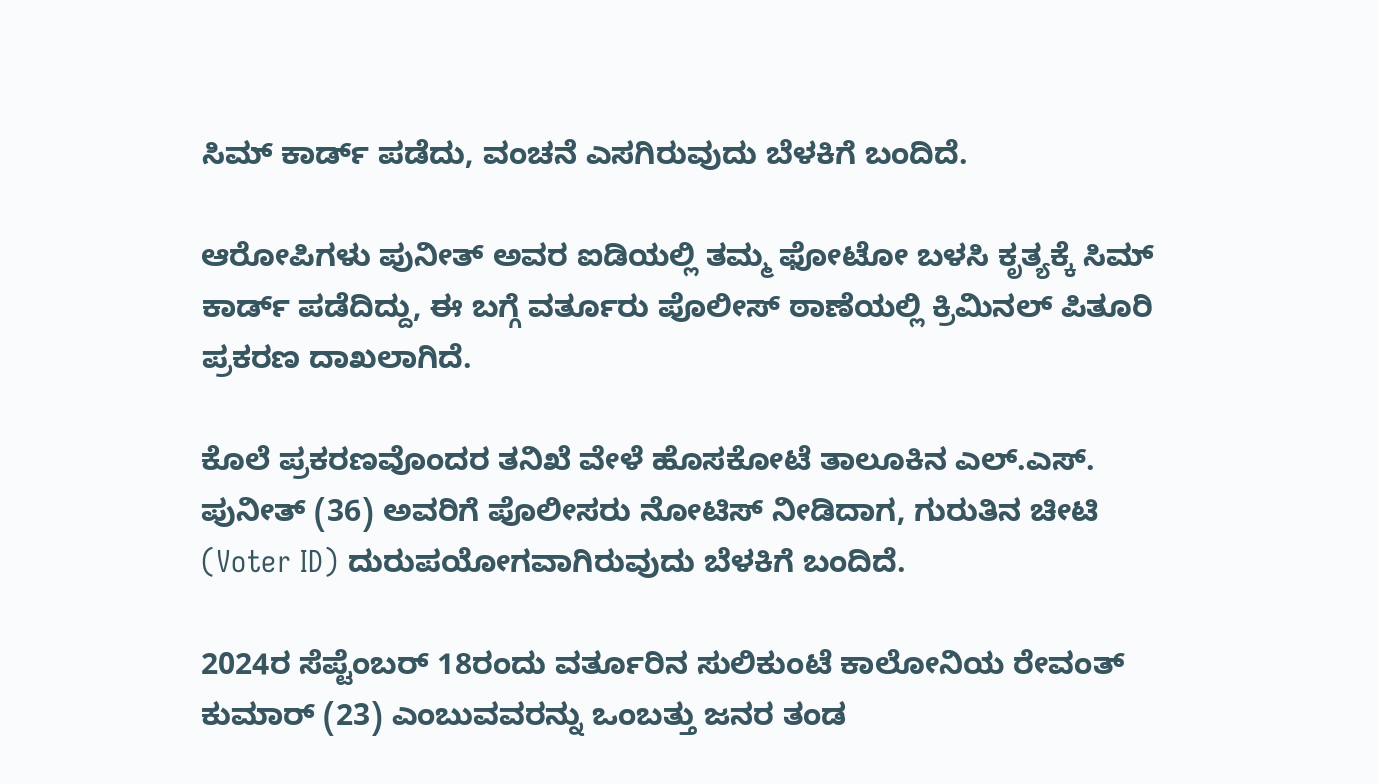ಸಿಮ್ ಕಾರ್ಡ್ ಪಡೆದು, ವಂಚನೆ ಎಸಗಿರುವುದು ಬೆಳಕಿಗೆ ಬಂದಿದೆ.

ಆರೋಪಿಗಳು ಪುನೀತ್ ಅವರ ಐಡಿಯಲ್ಲಿ ತಮ್ಮ ಫೋಟೋ ಬಳಸಿ ಕೃತ್ಯಕ್ಕೆ ಸಿಮ್ ಕಾರ್ಡ್ ಪಡೆದಿದ್ದು, ಈ ಬಗ್ಗೆ ವರ್ತೂರು ಪೊಲೀಸ್ ಠಾಣೆಯಲ್ಲಿ ಕ್ರಿಮಿನಲ್ ಪಿತೂರಿ ಪ್ರಕರಣ ದಾಖಲಾಗಿದೆ.

ಕೊಲೆ ಪ್ರಕರಣವೊಂದರ ತನಿಖೆ ವೇಳೆ ಹೊಸಕೋಟೆ ತಾಲೂಕಿನ ಎಲ್.ಎಸ್. ಪುನೀತ್ (36) ಅವರಿಗೆ ಪೊಲೀಸರು ನೋಟಿಸ್ ನೀಡಿದಾಗ, ಗುರುತಿನ ಚೀಟಿ (Voter ID) ದುರುಪಯೋಗವಾಗಿರುವುದು ಬೆಳಕಿಗೆ ಬಂದಿದೆ.

2024ರ ಸೆಪ್ಟೆಂಬರ್ 18ರಂದು ವರ್ತೂರಿನ ಸುಲಿಕುಂಟೆ ಕಾಲೋನಿಯ ರೇವಂತ್ ಕುಮಾರ್ (23) ಎಂಬುವವರನ್ನು ಒಂಬತ್ತು ಜನರ ತಂಡ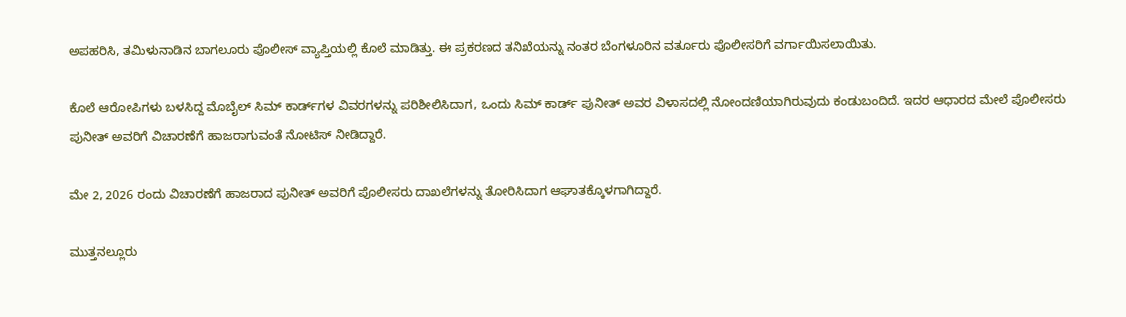ಅಪಹರಿಸಿ, ತಮಿಳುನಾಡಿನ ಬಾಗಲೂರು ಪೊಲೀಸ್ ವ್ಯಾಪ್ತಿಯಲ್ಲಿ ಕೊಲೆ ಮಾಡಿತ್ತು. ಈ ಪ್ರಕರಣದ ತನಿಖೆಯನ್ನು ನಂತರ ಬೆಂಗಳೂರಿನ ವರ್ತೂರು ಪೊಲೀಸರಿಗೆ ವರ್ಗಾಯಿಸಲಾಯಿತು.

ಕೊಲೆ ಆರೋಪಿಗಳು ಬಳಸಿದ್ದ ಮೊಬೈಲ್ ಸಿಮ್ ಕಾರ್ಡ್‌ಗಳ ವಿವರಗಳನ್ನು ಪರಿಶೀಲಿಸಿದಾಗ, ಒಂದು ಸಿಮ್ ಕಾರ್ಡ್ ಪುನೀತ್ ಅವರ ವಿಳಾಸದಲ್ಲಿ ನೋಂದಣಿಯಾಗಿರುವುದು ಕಂಡುಬಂದಿದೆ. ಇದರ ಆಧಾರದ ಮೇಲೆ ಪೊಲೀಸರು ಪುನೀತ್ ಅವರಿಗೆ ವಿಚಾರಣೆಗೆ ಹಾಜರಾಗುವಂತೆ ನೋಟಿಸ್ ನೀಡಿದ್ದಾರೆ.

ಮೇ 2, 2026 ರಂದು ವಿಚಾರಣೆಗೆ ಹಾಜರಾದ ಪುನೀತ್ ಅವರಿಗೆ ಪೊಲೀಸರು ದಾಖಲೆಗಳನ್ನು ತೋರಿಸಿದಾಗ ಆಘಾತಕ್ಕೊಳಗಾಗಿದ್ದಾರೆ.

ಮುತ್ತನಲ್ಲೂರು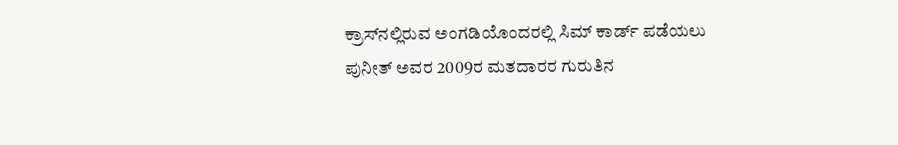ಕ್ರಾಸ್‌ನಲ್ಲಿರುವ ಅಂಗಡಿಯೊಂದರಲ್ಲಿ ಸಿಮ್ ಕಾರ್ಡ್ ಪಡೆಯಲು ಪುನೀತ್ ಅವರ 2009ರ ಮತದಾರರ ಗುರುತಿನ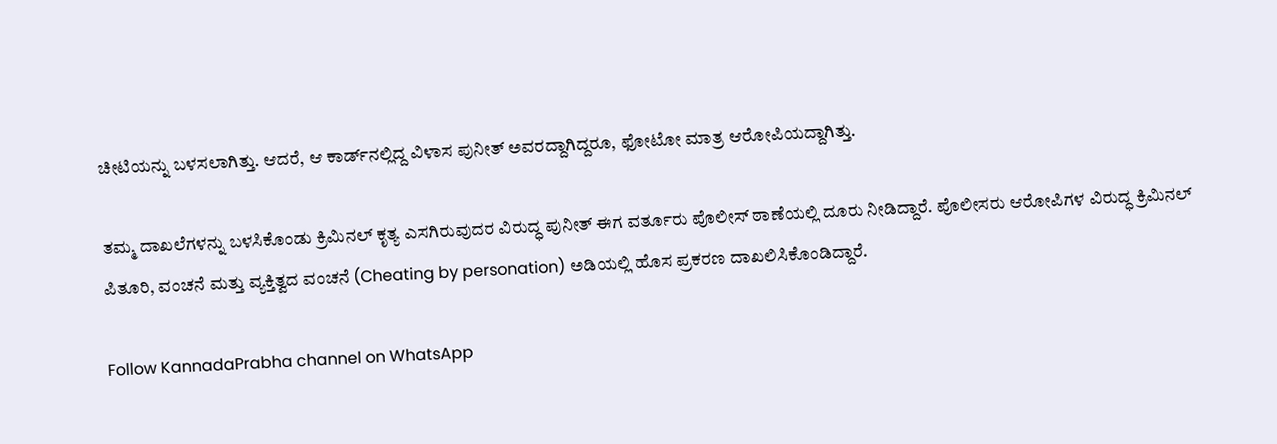ಚೀಟಿಯನ್ನು ಬಳಸಲಾಗಿತ್ತು. ಆದರೆ, ಆ ಕಾರ್ಡ್‌ನಲ್ಲಿದ್ದ ವಿಳಾಸ ಪುನೀತ್ ಅವರದ್ದಾಗಿದ್ದರೂ, ಫೋಟೋ ಮಾತ್ರ ಆರೋಪಿಯದ್ದಾಗಿತ್ತು.

ತಮ್ಮ ದಾಖಲೆಗಳನ್ನು ಬಳಸಿಕೊಂಡು ಕ್ರಿಮಿನಲ್ ಕೃತ್ಯ ಎಸಗಿರುವುದರ ವಿರುದ್ಧ ಪುನೀತ್ ಈಗ ವರ್ತೂರು ಪೊಲೀಸ್ ಠಾಣೆಯಲ್ಲಿ ದೂರು ನೀಡಿದ್ದಾರೆ. ಪೊಲೀಸರು ಆರೋಪಿಗಳ ವಿರುದ್ಧ ಕ್ರಿಮಿನಲ್ ಪಿತೂರಿ, ವಂಚನೆ ಮತ್ತು ವ್ಯಕ್ತಿತ್ವದ ವಂಚನೆ (Cheating by personation) ಅಡಿಯಲ್ಲಿ ಹೊಸ ಪ್ರಕರಣ ದಾಖಲಿಸಿಕೊಂಡಿದ್ದಾರೆ.

Follow KannadaPrabha channel on WhatsApp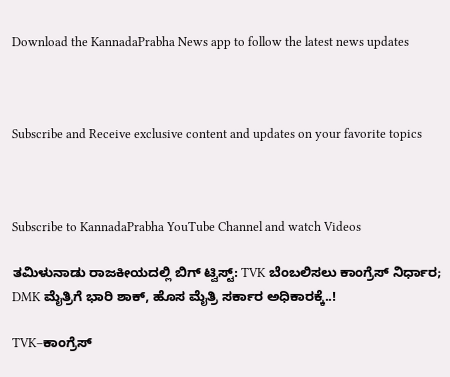Download the KannadaPrabha News app to follow the latest news updates



Subscribe and Receive exclusive content and updates on your favorite topics



Subscribe to KannadaPrabha YouTube Channel and watch Videos

ತಮಿಳುನಾಡು ರಾಜಕೀಯದಲ್ಲಿ ಬಿಗ್ ಟ್ವಿಸ್ಟ್: TVK ಬೆಂಬಲಿಸಲು ಕಾಂಗ್ರೆಸ್ ನಿರ್ಧಾರ; DMK ಮೈತ್ರಿಗೆ ಭಾರಿ ಶಾಕ್, ಹೊಸ ಮೈತ್ರಿ ಸರ್ಕಾರ ಅಧಿಕಾರಕ್ಕೆ..!

TVK–ಕಾಂಗ್ರೆಸ್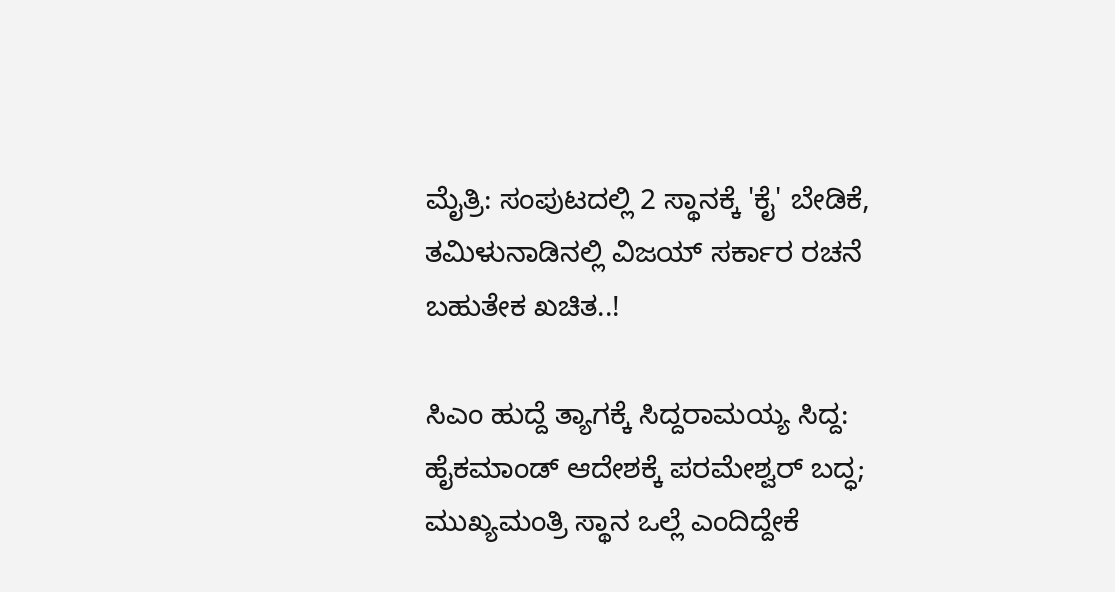ಮೈತ್ರಿ: ಸಂಪುಟದಲ್ಲಿ 2 ಸ್ಥಾನಕ್ಕೆ 'ಕೈ' ಬೇಡಿಕೆ, ತಮಿಳುನಾಡಿನಲ್ಲಿ ವಿಜಯ್ ಸರ್ಕಾರ ರಚನೆ ಬಹುತೇಕ ಖಚಿತ..!

ಸಿಎಂ ಹುದ್ದೆ ತ್ಯಾಗಕ್ಕೆ ಸಿದ್ದರಾಮಯ್ಯ ಸಿದ್ದ: ಹೈಕಮಾಂಡ್ ಆದೇಶಕ್ಕೆ ಪರಮೇಶ್ವರ್ ಬದ್ಧ; ಮುಖ್ಯಮಂತ್ರಿ ಸ್ಥಾನ ಒಲ್ಲೆ ಎಂದಿದ್ದೇಕೆ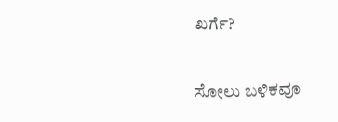ಖರ್ಗೆ?

ಸೋಲು ಬಳಿಕವೂ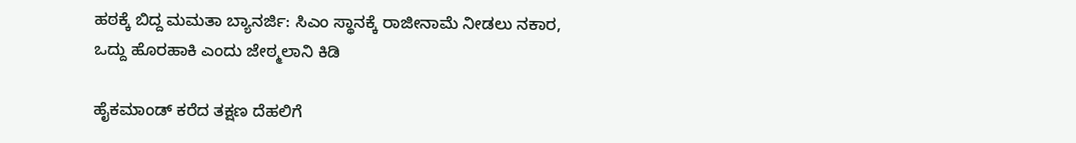ಹಠಕ್ಕೆ ಬಿದ್ದ ಮಮತಾ ಬ್ಯಾನರ್ಜಿ: ಸಿಎಂ ಸ್ಥಾನಕ್ಕೆ ರಾಜೀನಾಮೆ ನೀಡಲು ನಕಾರ, ಒದ್ದು ಹೊರಹಾಕಿ ಎಂದು ಜೇಠ್ಮಲಾನಿ ಕಿಡಿ

ಹೈಕಮಾಂಡ್ ಕರೆದ ತಕ್ಷಣ ದೆಹಲಿಗೆ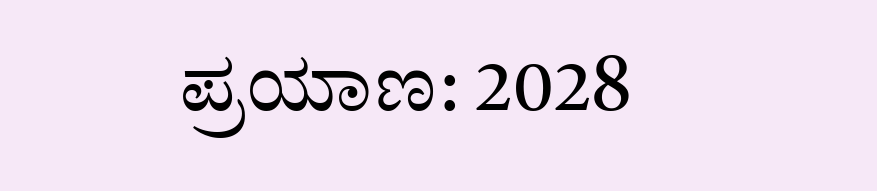ಪ್ರಯಾಣ: 2028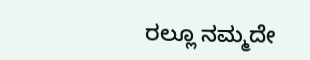ರಲ್ಲೂ ನಮ್ಮದೇ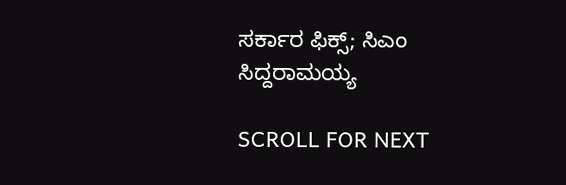ಸರ್ಕಾರ ಫಿಕ್ಸ್; ಸಿಎಂ ಸಿದ್ದರಾಮಯ್ಯ

SCROLL FOR NEXT